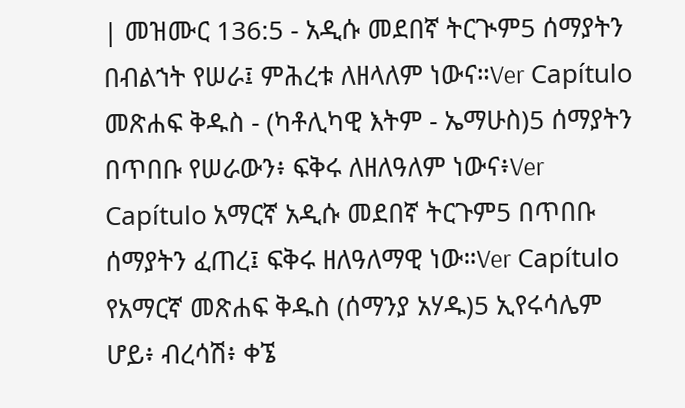| መዝሙር 136:5 - አዲሱ መደበኛ ትርጒም5 ሰማያትን በብልኀት የሠራ፤ ምሕረቱ ለዘላለም ነውና።Ver Capítulo መጽሐፍ ቅዱስ - (ካቶሊካዊ እትም - ኤማሁስ)5 ሰማያትን በጥበቡ የሠራውን፥ ፍቅሩ ለዘለዓለም ነውና፥Ver Capítulo አማርኛ አዲሱ መደበኛ ትርጉም5 በጥበቡ ሰማያትን ፈጠረ፤ ፍቅሩ ዘለዓለማዊ ነው።Ver Capítulo የአማርኛ መጽሐፍ ቅዱስ (ሰማንያ አሃዱ)5 ኢየሩሳሌም ሆይ፥ ብረሳሽ፥ ቀኜ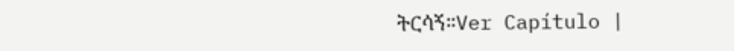ትርሳኝ።Ver Capítulo |